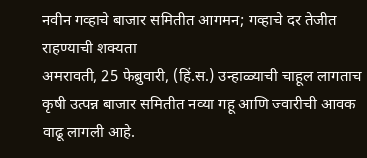नवीन गव्हाचे बाजार समितीत आगमन; गव्हाचे दर तेजीत राहण्याची शक्यता
अमरावती, 25 फेब्रुवारी, (हिं.स.) उन्हाळ्याची चाहूल लागताच कृषी उत्पन्न बाजार समितीत नव्या गहू आणि ज्वारीची आवक वाढू लागली आहे.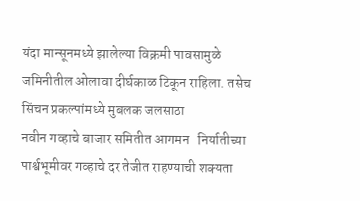यंदा मान्सूनमध्ये झालेल्या विक्रमी पावसामुळे जमिनीतील ओलावा दीर्घकाळ टिकून राहिला. तसेच सिंचन प्रकल्पांमध्ये मुबलक जलसाठा
नवीन गव्हाचे बाजार समितीत आगमन   निर्यातीच्या पार्श्वभूमीवर गव्हाचे दर तेजीत राहण्याची शक्यता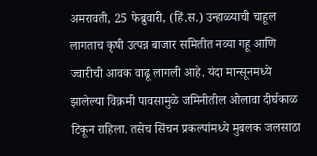अमरावती, 25 फेब्रुवारी, (हिं.स.) उन्हाळ्याची चाहूल लागताच कृषी उत्पन्न बाजार समितीत नव्या गहू आणि ज्वारीची आवक वाढू लागली आहे. यंदा मान्सूनमध्ये झालेल्या विक्रमी पावसामुळे जमिनीतील ओलावा दीर्घकाळ टिकून राहिला. तसेच सिंचन प्रकल्पांमध्ये मुबलक जलसाठा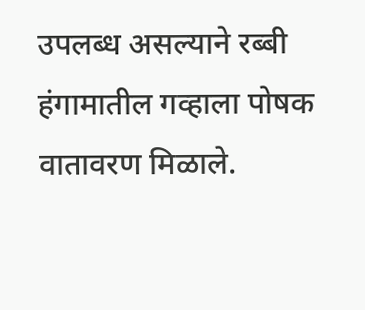उपलब्ध असल्याने रब्बी हंगामातील गव्हाला पोषक वातावरण मिळाले.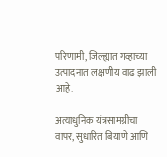परिणामी, जिल्ह्यात गव्हाच्या उत्पादनात लक्षणीय वाढ झाली आहे.

अत्याधुनिक यंत्रसामग्रीचा वापर, सुधारित बियाणे आणि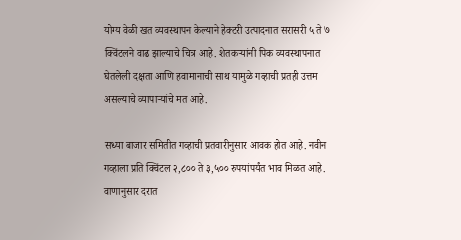योग्य वेळी खत व्यवस्थापन केल्याने हेक्टरी उत्पादनात सरासरी ५ ते ७ क्विंटलने वाढ झाल्याचे चित्र आहे. शेतकऱ्यांनी पिक व्यवस्थापनात घेतलेली दक्षता आणि हवामानाची साथ यामुळे गव्हाची प्रतही उत्तम असल्याचे व्यापाऱ्यांचे मत आहे.

सध्या बाजार समितीत गव्हाची प्रतवारीनुसार आवक होत आहे. नवीन गव्हाला प्रति क्विंटल २,८०० ते ३,५०० रुपयांपर्यंत भाव मिळत आहे. वाणानुसार दरात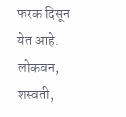फरक दिसून येत आहे. लोकवन, शस्वती,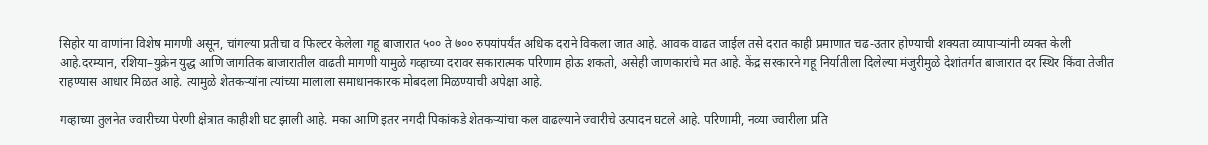सिहोर या वाणांना विशेष मागणी असून, चांगल्या प्रतीचा व फिल्टर केलेला गहू बाजारात ५०० ते ७०० रुपयांपर्यंत अधिक दराने विकला जात आहे. आवक वाढत जाईल तसे दरात काही प्रमाणात चढ-उतार होण्याची शक्यता व्यापाऱ्यांनी व्यक्त केली आहे.दरम्यान, रशिया–युक्रेन युद्ध आणि जागतिक बाजारातील वाढती मागणी यामुळे गव्हाच्या दरावर सकारात्मक परिणाम होऊ शकतो, असेही जाणकारांचे मत आहे. केंद्र सरकारने गहू निर्यातीला दिलेल्या मंजुरीमुळे देशांतर्गत बाजारात दर स्थिर किंवा तेजीत राहण्यास आधार मिळत आहे. त्यामुळे शेतकऱ्यांना त्यांच्या मालाला समाधानकारक मोबदला मिळण्याची अपेक्षा आहे.

गव्हाच्या तुलनेत ज्वारीच्या पेरणी क्षेत्रात काहीशी घट झाली आहे. मका आणि इतर नगदी पिकांकडे शेतकऱ्यांचा कल वाढल्याने ज्वारीचे उत्पादन घटले आहे. परिणामी, नव्या ज्वारीला प्रति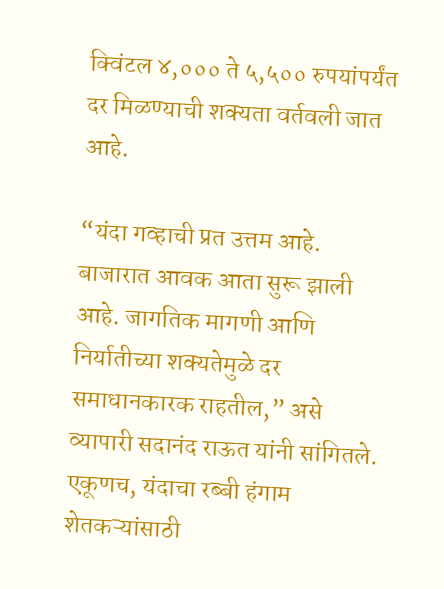क्विंटल ४,००० ते ५,५०० रुपयांपर्यंत दर मिळण्याची शक्यता वर्तवली जात आहे.

“यंदा गव्हाची प्रत उत्तम आहे. बाजारात आवक आता सुरू झाली आहे. जागतिक मागणी आणि निर्यातीच्या शक्यतेमुळे दर समाधानकारक राहतील,” असे व्यापारी सदानंद राऊत यांनी सांगितले. एकूणच, यंदाचा रब्बी हंगाम शेतकऱ्यांसाठी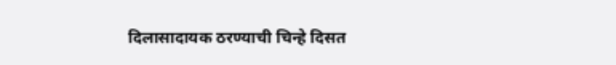दिलासादायक ठरण्याची चिन्हे दिसत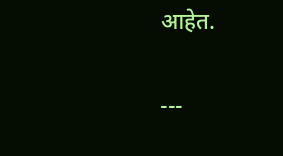आहेत.

---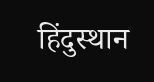हिंदुस्थान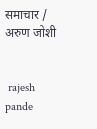समाचार / अरुण जोशी


 rajesh pande